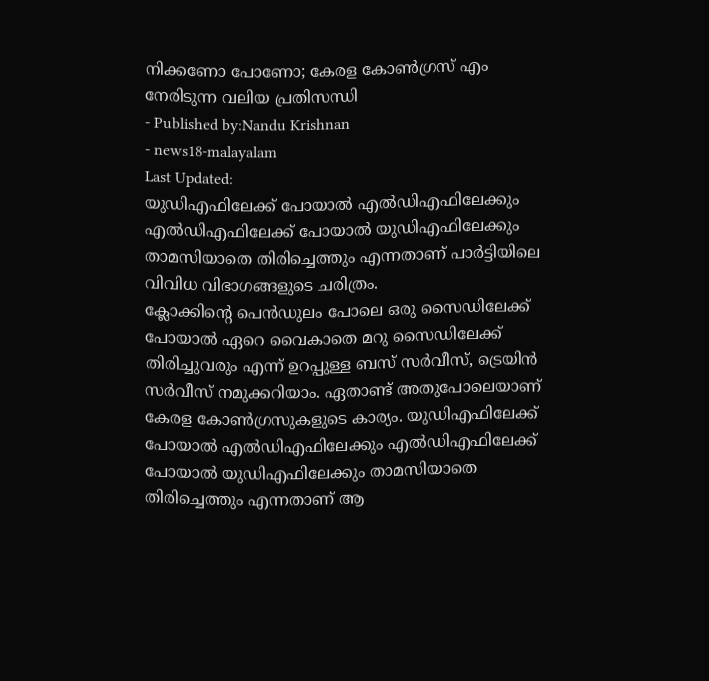നിക്കണോ പോണോ; കേരള കോൺഗ്രസ് എം നേരിടുന്ന വലിയ പ്രതിസന്ധി
- Published by:Nandu Krishnan
- news18-malayalam
Last Updated:
യുഡിഎഫിലേക്ക് പോയാൽ എൽഡിഎഫിലേക്കും എൽഡിഎഫിലേക്ക് പോയാൽ യുഡിഎഫിലേക്കും താമസിയാതെ തിരിച്ചെത്തും എന്നതാണ് പാർട്ടിയിലെ വിവിധ വിഭാഗങ്ങളുടെ ചരിത്രം.
ക്ലോക്കിന്റെ പെൻഡുലം പോലെ ഒരു സൈഡിലേക്ക് പോയാൽ ഏറെ വൈകാതെ മറു സൈഡിലേക്ക് തിരിച്ചുവരും എന്ന് ഉറപ്പുള്ള ബസ് സർവീസ്, ട്രെയിൻ സർവീസ് നമുക്കറിയാം. ഏതാണ്ട് അതുപോലെയാണ് കേരള കോൺഗ്രസുകളുടെ കാര്യം. യുഡിഎഫിലേക്ക് പോയാൽ എൽഡിഎഫിലേക്കും എൽഡിഎഫിലേക്ക് പോയാൽ യുഡിഎഫിലേക്കും താമസിയാതെ തിരിച്ചെത്തും എന്നതാണ് ആ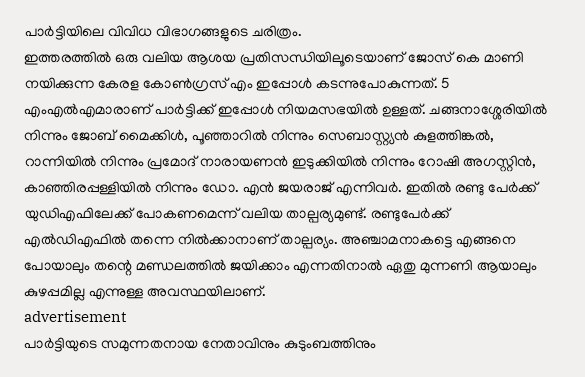പാർട്ടിയിലെ വിവിധ വിഭാഗങ്ങളുടെ ചരിത്രം.
ഇത്തരത്തിൽ ഒരു വലിയ ആശയ പ്രതിസന്ധിയിലൂടെയാണ് ജോസ് കെ മാണി നയിക്കുന്ന കേരള കോൺഗ്രസ് എം ഇപ്പോൾ കടന്നുപോകുന്നത്. 5 എംഎൽഎമാരാണ് പാർട്ടിക്ക് ഇപ്പോൾ നിയമസഭയിൽ ഉള്ളത്. ചങ്ങനാശ്ശേരിയിൽ നിന്നും ജോബ് മൈക്കിൾ, പൂഞ്ഞാറിൽ നിന്നും സെബാസ്റ്റ്യൻ കുളത്തിങ്കൽ, റാന്നിയിൽ നിന്നും പ്രമോദ് നാരായണൻ ഇടുക്കിയിൽ നിന്നും റോഷി അഗസ്റ്റിൻ, കാഞ്ഞിരപ്പള്ളിയിൽ നിന്നും ഡോ. എൻ ജയരാജ് എന്നിവർ. ഇതിൽ രണ്ടു പേർക്ക് യുഡിഎഫിലേക്ക് പോകണമെന്ന് വലിയ താല്പര്യമുണ്ട്. രണ്ടുപേർക്ക് എൽഡിഎഫിൽ തന്നെ നിൽക്കാനാണ് താല്പര്യം. അഞ്ചാമനാകട്ടെ എങ്ങനെ പോയാലും തന്റെ മണ്ഡലത്തിൽ ജയിക്കാം എന്നതിനാൽ ഏതു മുന്നണി ആയാലും കുഴപ്പമില്ല എന്നുള്ള അവസ്ഥയിലാണ്.
advertisement
പാർട്ടിയുടെ സമുന്നതനായ നേതാവിനും കുടുംബത്തിനും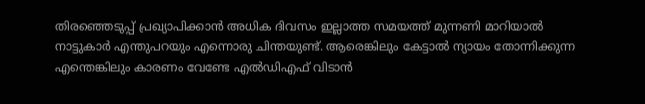തിരഞ്ഞെടുപ്പ് പ്രഖ്യാപിക്കാൻ അധിക ദിവസം ഇല്ലാത്ത സമയത്ത് മുന്നണി മാറിയാൽ നാട്ടുകാർ എന്തുപറയും എന്നൊരു ചിന്തയുണ്ട്. ആരെങ്കിലും കേട്ടാൽ ന്യായം തോന്നിക്കുന്ന എന്തെങ്കിലും കാരണം വേണ്ടേ എൽഡിഎഫ് വിടാൻ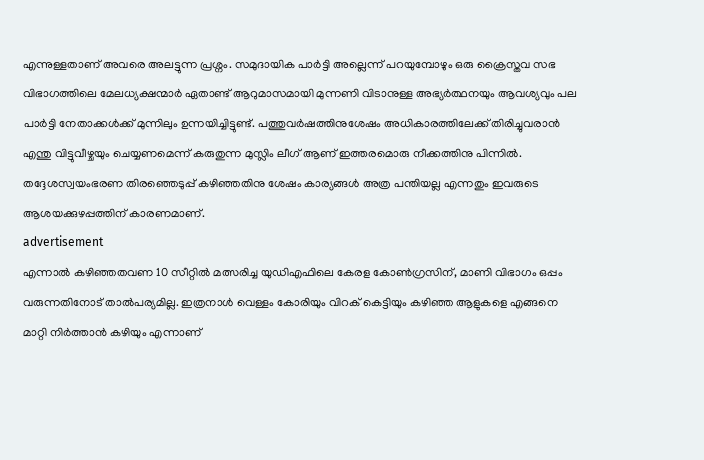എന്നുള്ളതാണ് അവരെ അലട്ടുന്ന പ്രശ്നം. സമുദായിക പാർട്ടി അല്ലെന്ന് പറയുമ്പോഴും ഒരു ക്രൈസ്തവ സഭ വിഭാഗത്തിലെ മേലധ്യക്ഷന്മാർ ഏതാണ്ട് ആറുമാസമായി മുന്നണി വിടാനുള്ള അഭ്യർത്ഥനയും ആവശ്യവും പല പാർട്ടി നേതാക്കൾക്ക് മുന്നിലും ഉന്നയിച്ചിട്ടുണ്ട്. പത്തുവർഷത്തിനുശേഷം അധികാരത്തിലേക്ക് തിരിച്ചുവരാൻ എന്തു വിട്ടുവീഴ്ചയും ചെയ്യണമെന്ന് കരുതുന്ന മുസ്ലിം ലീഗ് ആണ് ഇത്തരമൊരു നീക്കത്തിനു പിന്നിൽ. തദ്ദേശസ്വയംഭരണ തിരഞ്ഞെടുപ്പ് കഴിഞ്ഞതിനു ശേഷം കാര്യങ്ങൾ അത്ര പന്തിയല്ല എന്നതും ഇവരുടെ ആശയക്കുഴപ്പത്തിന് കാരണമാണ്.
advertisement
എന്നാൽ കഴിഞ്ഞതവണ 10 സീറ്റിൽ മത്സരിച്ച യുഡിഎഫിലെ കേരള കോൺഗ്രസിന്, മാണി വിഭാഗം ഒപ്പം വരുന്നതിനോട് താൽപര്യമില്ല. ഇത്രനാൾ വെള്ളം കോരിയും വിറക് കെട്ടിയും കഴിഞ്ഞ ആളുകളെ എങ്ങനെ മാറ്റി നിർത്താൻ കഴിയും എന്നാണ്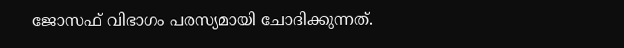ജോസഫ് വിഭാഗം പരസ്യമായി ചോദിക്കുന്നത്.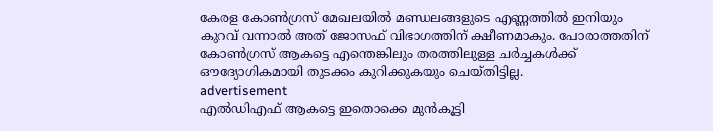കേരള കോൺഗ്രസ് മേഖലയിൽ മണ്ഡലങ്ങളുടെ എണ്ണത്തിൽ ഇനിയും കുറവ് വന്നാൽ അത് ജോസഫ് വിഭാഗത്തിന് ക്ഷീണമാകും. പോരാത്തതിന് കോൺഗ്രസ് ആകട്ടെ എന്തെങ്കിലും തരത്തിലുള്ള ചർച്ചകൾക്ക് ഔദ്യോഗികമായി തുടക്കം കുറിക്കുകയും ചെയ്തിട്ടില്ല.
advertisement
എൽഡിഎഫ് ആകട്ടെ ഇതൊക്കെ മുൻകൂട്ടി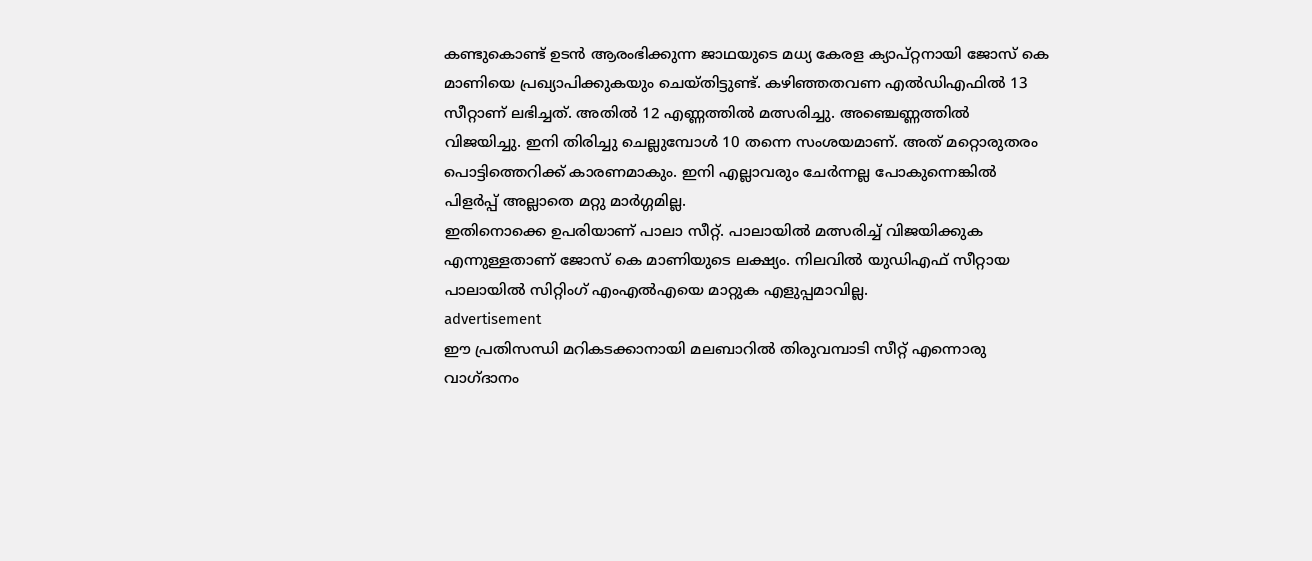കണ്ടുകൊണ്ട് ഉടൻ ആരംഭിക്കുന്ന ജാഥയുടെ മധ്യ കേരള ക്യാപ്റ്റനായി ജോസ് കെ മാണിയെ പ്രഖ്യാപിക്കുകയും ചെയ്തിട്ടുണ്ട്. കഴിഞ്ഞതവണ എൽഡിഎഫിൽ 13 സീറ്റാണ് ലഭിച്ചത്. അതിൽ 12 എണ്ണത്തിൽ മത്സരിച്ചു. അഞ്ചെണ്ണത്തിൽ വിജയിച്ചു. ഇനി തിരിച്ചു ചെല്ലുമ്പോൾ 10 തന്നെ സംശയമാണ്. അത് മറ്റൊരുതരം പൊട്ടിത്തെറിക്ക് കാരണമാകും. ഇനി എല്ലാവരും ചേർന്നല്ല പോകുന്നെങ്കിൽ പിളർപ്പ് അല്ലാതെ മറ്റു മാർഗ്ഗമില്ല.
ഇതിനൊക്കെ ഉപരിയാണ് പാലാ സീറ്റ്. പാലായിൽ മത്സരിച്ച് വിജയിക്കുക എന്നുള്ളതാണ് ജോസ് കെ മാണിയുടെ ലക്ഷ്യം. നിലവിൽ യുഡിഎഫ് സീറ്റായ പാലായിൽ സിറ്റിംഗ് എംഎൽഎയെ മാറ്റുക എളുപ്പമാവില്ല.
advertisement
ഈ പ്രതിസന്ധി മറികടക്കാനായി മലബാറിൽ തിരുവമ്പാടി സീറ്റ് എന്നൊരു വാഗ്ദാനം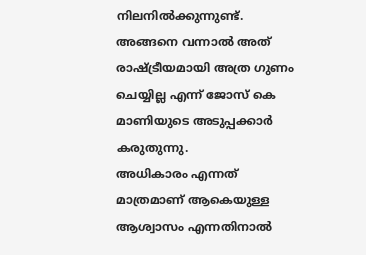നിലനിൽക്കുന്നുണ്ട്. അങ്ങനെ വന്നാൽ അത് രാഷ്ട്രീയമായി അത്ര ഗുണം ചെയ്യില്ല എന്ന് ജോസ് കെ മാണിയുടെ അടുപ്പക്കാർ കരുതുന്നു.
അധികാരം എന്നത് മാത്രമാണ് ആകെയുള്ള ആശ്വാസം എന്നതിനാൽ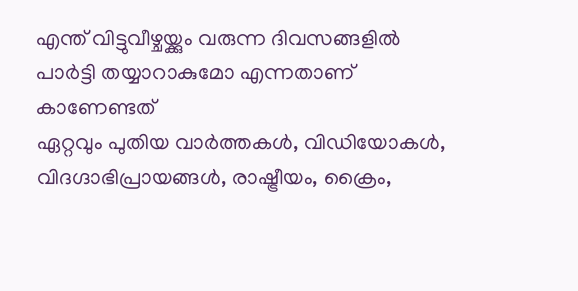എന്ത് വിട്ടുവീഴ്ചയ്ക്കും വരുന്ന ദിവസങ്ങളിൽ പാർട്ടി തയ്യാറാകുമോ എന്നതാണ് കാണേണ്ടത്
ഏറ്റവും പുതിയ വാർത്തകൾ, വിഡിയോകൾ, വിദഗ്ദാഭിപ്രായങ്ങൾ, രാഷ്ട്രീയം, ക്രൈം,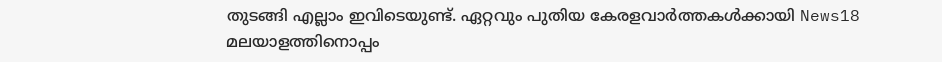തുടങ്ങി എല്ലാം ഇവിടെയുണ്ട്. ഏറ്റവും പുതിയ കേരളവാർത്തകൾക്കായി News18 മലയാളത്തിനൊപ്പം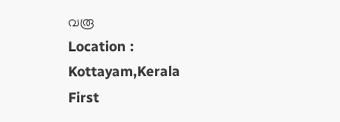വരൂ
Location :
Kottayam,Kerala
First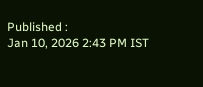Published :
Jan 10, 2026 2:43 PM IST